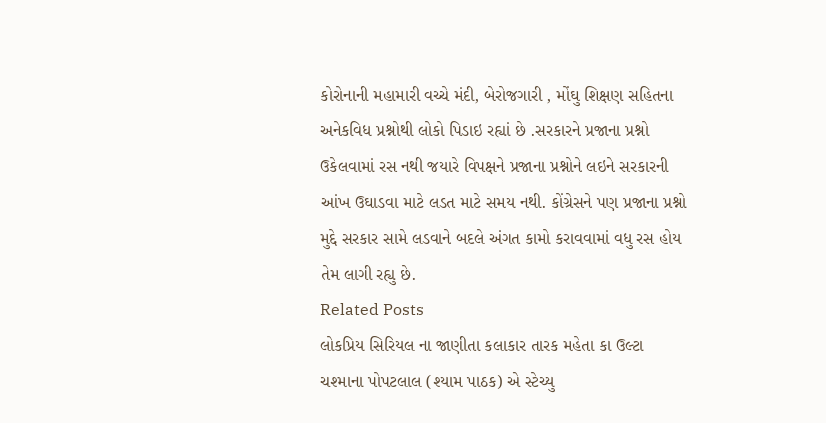કોરોનાની મહામારી વચ્ચે મંદી, બેરોજગારી , મોંઘુ શિક્ષણ સહિતના અનેકવિધ પ્રશ્નોથી લોકો પિડાઇ રહ્યાં છે .સરકારને પ્રજાના પ્રશ્નો ઉકેલવામાં રસ નથી જયારે વિપક્ષને પ્રજાના પ્રશ્નોને લઇને સરકારની આંખ ઉઘાડવા માટે લડત માટે સમય નથી. કોંગ્રેસને પણ પ્રજાના પ્રશ્નો મુદ્દે સરકાર સામે લડવાને બદલે અંગત કામો કરાવવામાં વધુ રસ હોય તેમ લાગી રહ્યુ છે.
Related Posts
લોકપ્રિય સિરિયલ ના જાણીતા કલાકાર તારક મહેતા કા ઉલ્ટા ચશ્માના પોપટલાલ (શ્યામ પાઠક) એ સ્ટેચ્યુ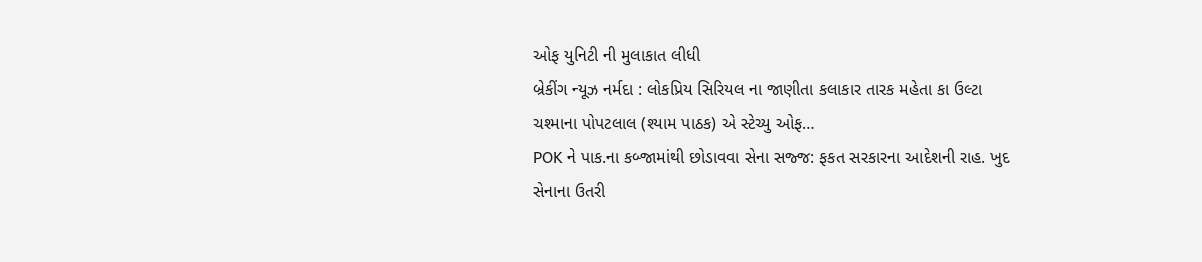ઓફ યુનિટી ની મુલાકાત લીધી
બ્રેકીંગ ન્યૂઝ નર્મદા : લોકપ્રિય સિરિયલ ના જાણીતા કલાકાર તારક મહેતા કા ઉલ્ટા ચશ્માના પોપટલાલ (શ્યામ પાઠક) એ સ્ટેચ્યુ ઓફ…
POK ને પાક.ના કબ્જામાંથી છોડાવવા સેના સજ્જ: ફકત સરકારના આદેશની રાહ. ખુદ સેનાના ઉતરી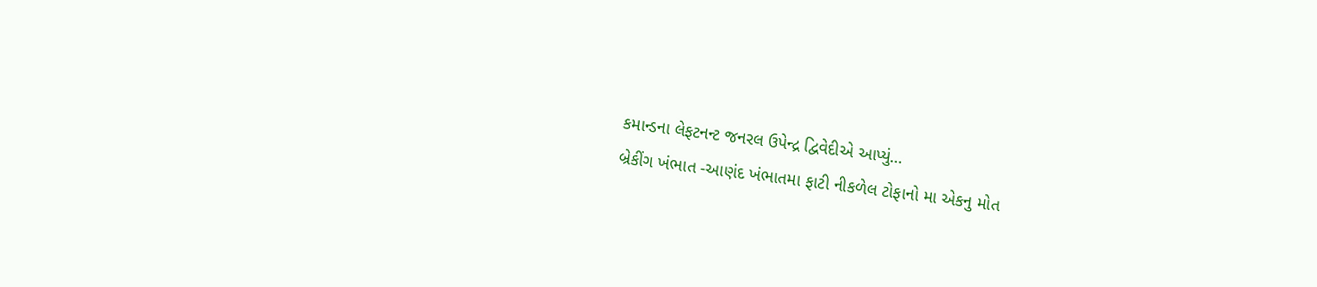કમાન્ડના લેફટનન્ટ જનરલ ઉપેન્દ્ર દ્વિવેદીએ આપ્યું…
બ્રેકીંગ ખંભાત -આણંદ ખંભાતમા ફાટી નીકળેલ ટોફાનો મા એકનુ મોત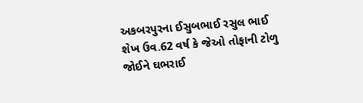અકબરપુરના ઈસુબભાઈ રસુલ ભાઈ શેખ ઉવ.62 વર્ષ કે જેઓ તોફાની ટોળુ જોઈને ઘભરાઈ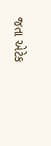જતા એટેક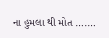ના હુમલા થી મોત ….…